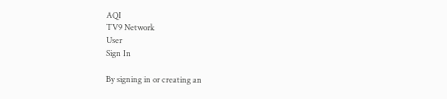AQI
TV9 Network
User
Sign In

By signing in or creating an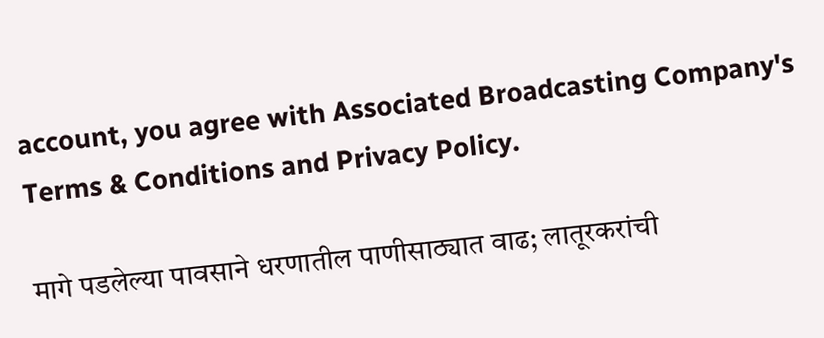account, you agree with Associated Broadcasting Company's Terms & Conditions and Privacy Policy.

मागे पडलेल्या पावसाने धरणातील पाणीसाठ्यात वाढ; लातूरकरांची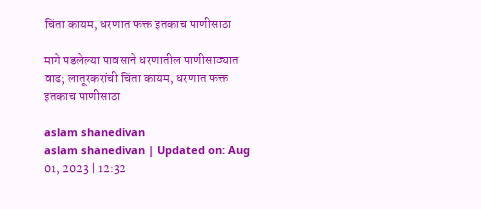चिंता कायम, धरणात फक्त इतकाच पाणीसाठा

मागे पडलेल्या पावसाने धरणातील पाणीसाठ्यात वाढ; लातूरकरांची चिंता कायम, धरणात फक्त इतकाच पाणीसाठा

aslam shanedivan
aslam shanedivan | Updated on: Aug 01, 2023 | 12:32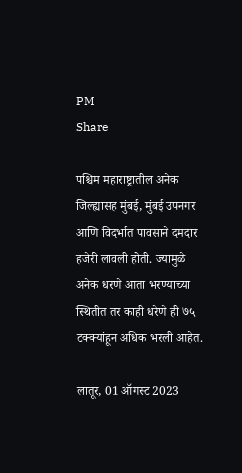PM
Share

पश्चिम महाराष्ट्रातील अनेक जिल्ह्यासह मुंबई, मुंबई उपनगर आणि विदर्भात पावसाने दमदार हजेरी लावली होती. ज्यामुळे अनेक धरणे आता भरण्याच्या स्थितीत तर काही धरेणे ही ७५ टक्क्यांहून अधिक भरली आहेत.

लातूर, 01 ऑगस्ट 2023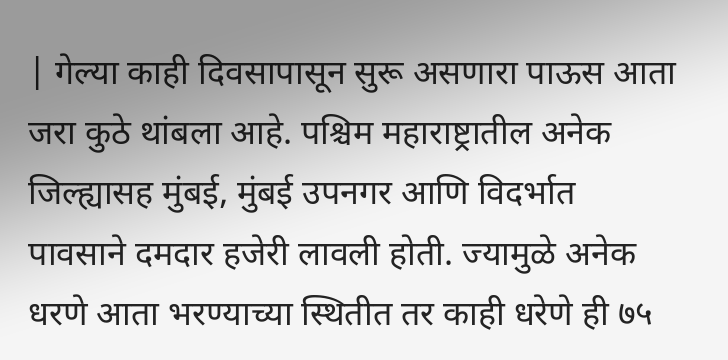| गेल्या काही दिवसापासून सुरू असणारा पाऊस आता जरा कुठे थांबला आहे. पश्चिम महाराष्ट्रातील अनेक जिल्ह्यासह मुंबई, मुंबई उपनगर आणि विदर्भात पावसाने दमदार हजेरी लावली होती. ज्यामुळे अनेक धरणे आता भरण्याच्या स्थितीत तर काही धरेणे ही ७५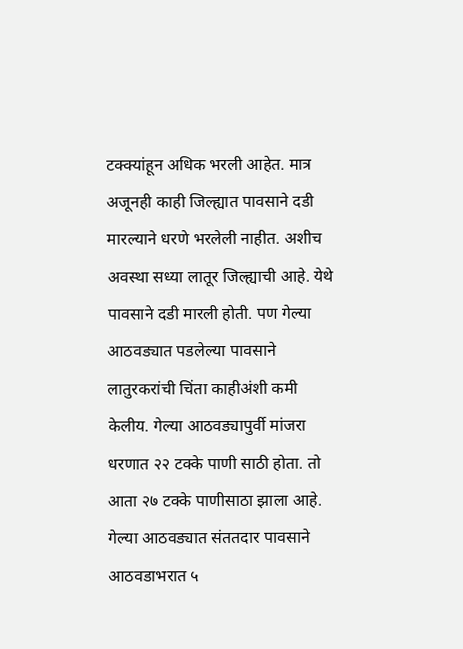टक्क्यांहून अधिक भरली आहेत. मात्र अजूनही काही जिल्ह्यात पावसाने दडी मारल्याने धरणे भरलेली नाहीत. अशीच अवस्था सध्या लातूर जिल्ह्याची आहे. येथे पावसाने दडी मारली होती. पण गेल्या आठवड्यात पडलेल्या पावसाने लातुरकरांची चिंता काहीअंशी कमी केलीय. गेल्या आठवड्यापुर्वी मांजरा धरणात २२ टक्के पाणी साठी होता. तो आता २७ टक्के पाणीसाठा झाला आहे. गेल्या आठवड्यात संततदार पावसाने आठवडाभरात ५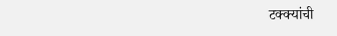टक्क्यांची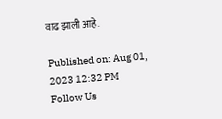वाढ झाली आहे.

Published on: Aug 01, 2023 12:32 PM
Follow Us